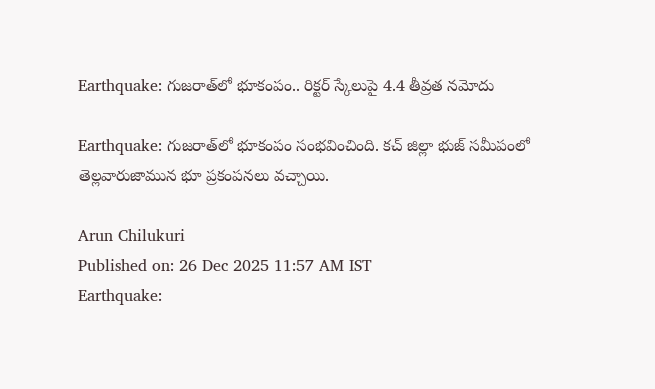Earthquake: గుజరాత్‌లో భూకంపం.. రిక్టర్ స్కేలుపై 4.4 తీవ్రత నమోదు

Earthquake: గుజరాత్‌లో భూకంపం సంభవించింది. కచ్ జిల్లా భుజ్ సమీపంలో తెల్లవారుజామున భూ ప్రకంపనలు వచ్చాయి.

Arun Chilukuri
Published on: 26 Dec 2025 11:57 AM IST
Earthquake: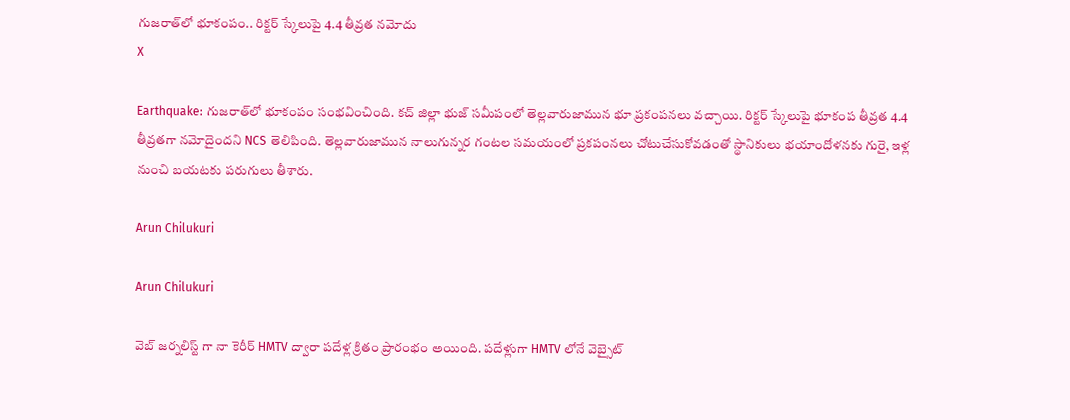గుజరాత్‌లో భూకంపం.. రిక్టర్ స్కేలుపై 4.4 తీవ్రత నమోదు
X

Earthquake: గుజరాత్‌లో భూకంపం సంభవించింది. కచ్ జిల్లా భుజ్ సమీపంలో తెల్లవారుజామున భూ ప్రకంపనలు వచ్చాయి. రిక్టర్‌ స్కేలుపై భూకంప తీవ్రత 4.4 తీవ్రతగా నమోదైందని NCS తెలిపింది. తెల్లవారుజామున నాలుగున్నర గంటల సమయంలో ప్రకపంనలు చోటుచేసుకోవడంతో స్థానికులు భయాందోళనకు గురై, ఇళ్ల నుంచి బయటకు పరుగులు తీశారు.

Arun Chilukuri

Arun Chilukuri

వెబ్ జర్నలిస్ట్ గా నా కెరీర్ HMTV ద్వారా పదేళ్ల క్రితం ప్రారంభం అయింది. పదేళ్లుగా HMTV లోనే వెబ్సైట్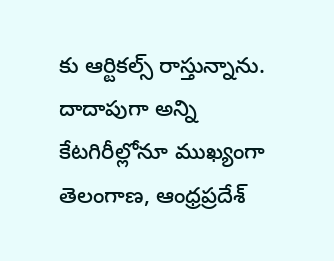కు ఆర్టికల్స్ రాస్తున్నాను. దాదాపుగా అన్ని కేటగిరీల్లోనూ ముఖ్యంగా తెలంగాణ, ఆంధ్రప్రదేశ్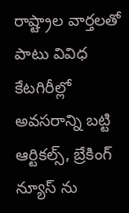రాష్ట్రాల వార్తలతో పాటు వివిధ కేటగిరీల్లో అవసరాన్ని బట్టి ఆర్టికల్స్, బ్రేకింగ్ న్యూస్ ను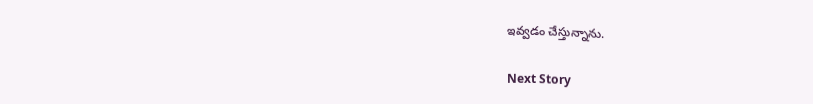ఇవ్వడం చేస్తున్నాను.

Next Story